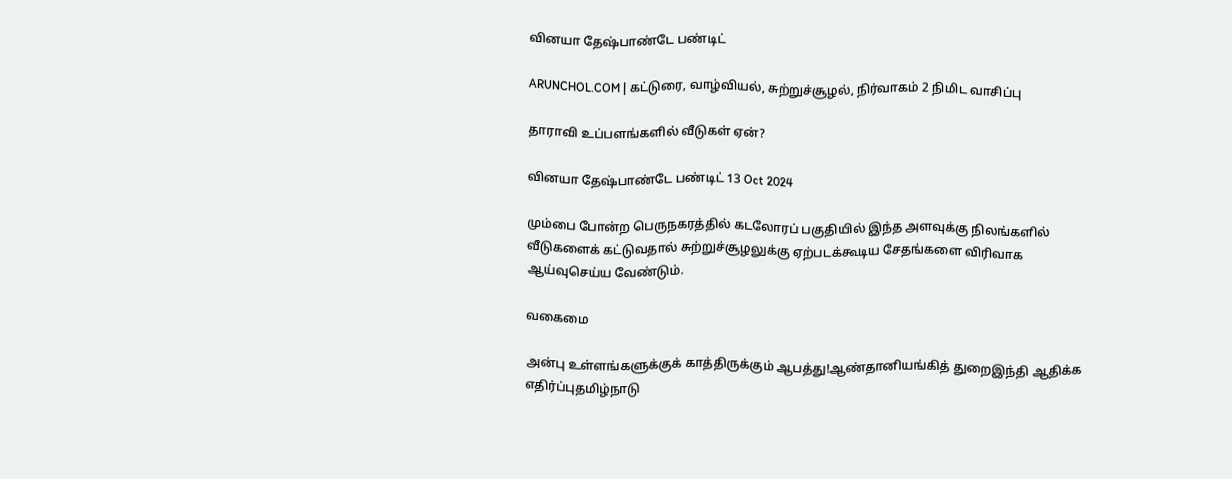வினயா தேஷ்பாண்டே பண்டிட்

ARUNCHOL.COM | கட்டுரை, வாழ்வியல், சுற்றுச்சூழல், நிர்வாகம் 2 நிமிட வாசிப்பு

தாராவி உப்பளங்களில் வீடுகள் ஏன்?

வினயா தேஷ்பாண்டே பண்டிட் 13 Oct 2024

மும்பை போன்ற பெருநகரத்தில் கடலோரப் பகுதியில் இந்த அளவுக்கு நிலங்களில் வீடுகளைக் கட்டுவதால் சுற்றுச்சூழலுக்கு ஏற்படக்கூடிய சேதங்களை விரிவாக ஆய்வுசெய்ய வேண்டும்.

வகைமை

அன்பு உள்ளங்களுக்குக் காத்திருக்கும் ஆபத்து!ஆண்தானியங்கித் துறைஇந்தி ஆதிக்க எதிர்ப்புதமிழ்நாடு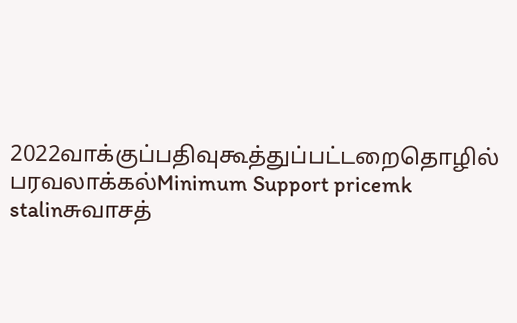2022வாக்குப்பதிவுகூத்துப்பட்டறைதொழில் பரவலாக்கல்Minimum Support pricemk stalinசுவாசத்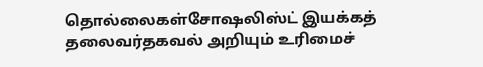தொல்லைகள்சோஷலிஸ்ட் இயக்கத் தலைவர்தகவல் அறியும் உரிமைச்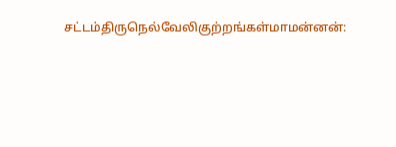சட்டம்திருநெல்வேலிகுற்றங்கள்மாமன்னன்: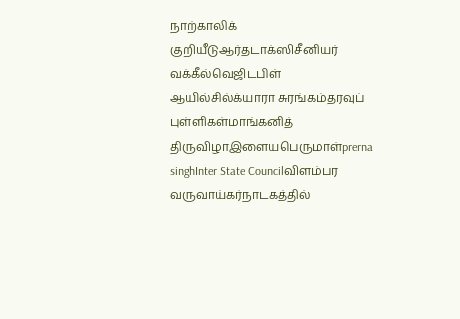நாற்காலிக் குறியீடுஆர்தடாக்ஸிசீனியர் வக்கீல்வெஜிடபிள் ஆயில்சில்க்யாரா சுரங்கம்தரவுப் புள்ளிகள்மாங்கனித் திருவிழாஇளையபெருமாள்prerna singhInter State Councilவிளம்பர வருவாய்கர்நாடகத்தில்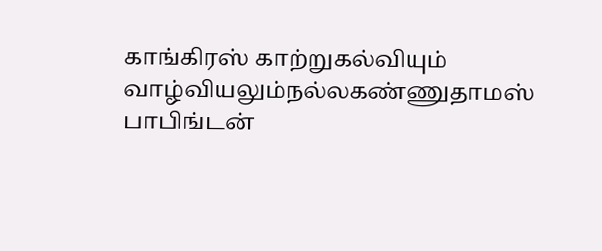காங்கிரஸ் காற்றுகல்வியும் வாழ்வியலும்நல்லகண்ணுதாமஸ் பாபிங்டன்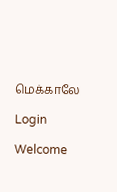மெக்காலே

Login

Welcome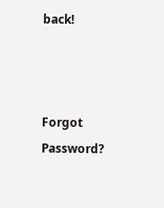back!



Forgot Password?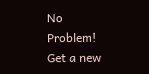No Problem! Get a new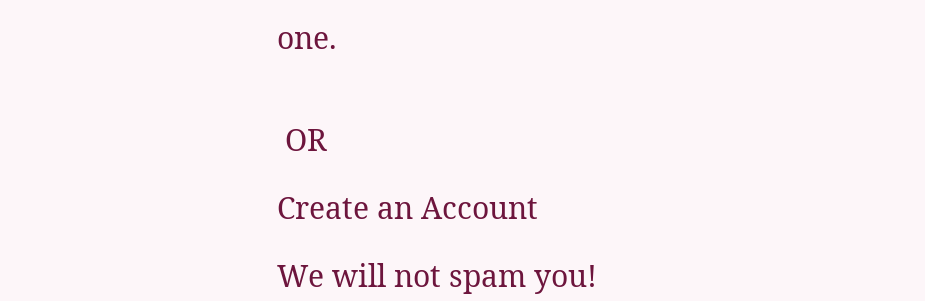one.


 OR

Create an Account

We will not spam you!